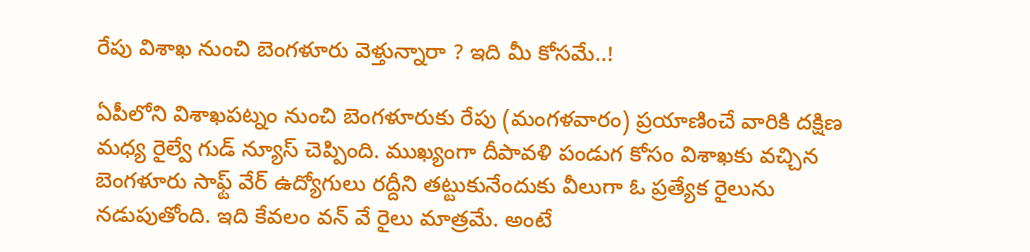రేపు విశాఖ నుంచి బెంగళూరు వెళ్తున్నారా ? ఇది మీ కోసమే..!

ఏపీలోని విశాఖపట్నం నుంచి బెంగళూరుకు రేపు (మంగళవారం) ప్రయాణించే వారికి దక్షిణ మధ్య రైల్వే గుడ్ న్యూస్ చెప్పింది. ముఖ్యంగా దీపావళి పండుగ కోసం విశాఖకు వచ్చిన బెంగళూరు సాఫ్ట్ వేర్ ఉద్యోగులు రద్దీని తట్టుకునేందుకు వీలుగా ఓ ప్రత్యేక రైలును నడుపుతోంది. ఇది కేవలం వన్ వే రైలు మాత్రమే. అంటే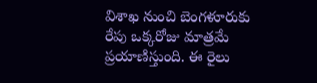విశాఖ నుంచి బెంగళూరుకు రేపు ఒక్కరోజు మాత్రమే ప్రయాణిస్తుంది. ఈ రైలు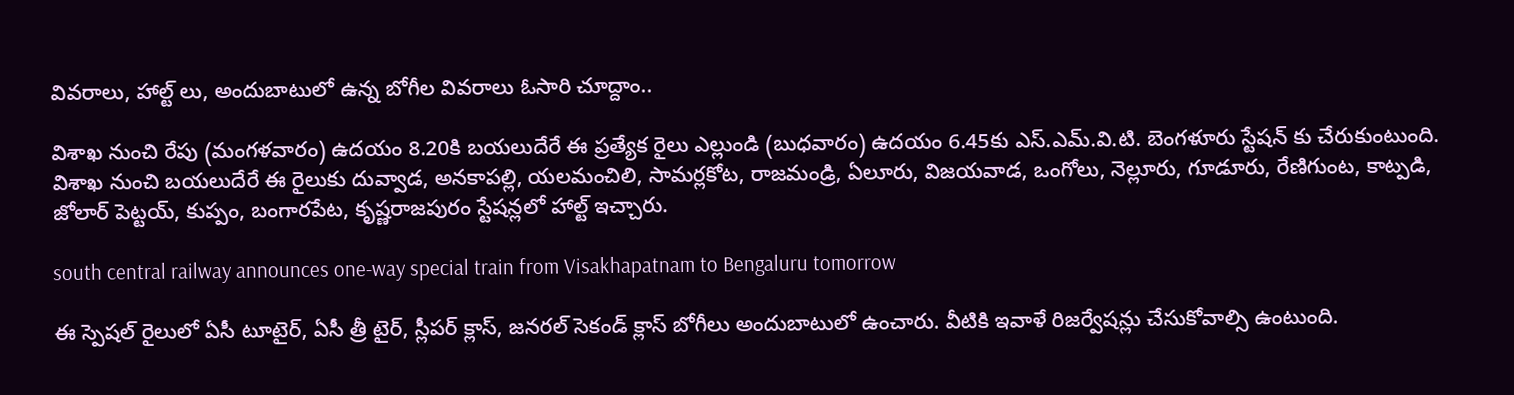వివరాలు, హాల్ట్ లు, అందుబాటులో ఉన్న బోగీల వివరాలు ఓసారి చూద్దాం..

విశాఖ నుంచి రేపు (మంగళవారం) ఉదయం 8.20కి బయలుదేరే ఈ ప్రత్యేక రైలు ఎల్లుండి (బుధవారం) ఉదయం 6.45కు ఎస్.ఎమ్.వి.టి. బెంగళూరు స్టేషన్ కు చేరుకుంటుంది. విశాఖ నుంచి బయలుదేరే ఈ రైలుకు దువ్వాడ, అనకాపల్లి, యలమంచిలి, సామర్లకోట, రాజమండ్రి, ఏలూరు, విజయవాడ, ఒంగోలు, నెల్లూరు, గూడూరు, రేణిగుంట, కాట్పడి, జోలార్ పెట్టయ్, కుప్పం, బంగారపేట, కృష్ణరాజపురం స్టేషన్లలో హాల్ట్ ఇచ్చారు.

south central railway announces one-way special train from Visakhapatnam to Bengaluru tomorrow

ఈ స్పెషల్ రైలులో ఏసీ టూటైర్, ఏసీ త్రీ టైర్, స్లీపర్ క్లాస్, జనరల్ సెకండ్ క్లాస్ బోగీలు అందుబాటులో ఉంచారు. వీటికి ఇవాళే రిజర్వేషన్లు చేసుకోవాల్సి ఉంటుంది.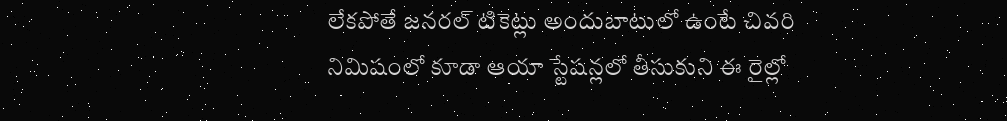లేకపోతే జనరల్ టికెట్లు అందుబాటులో ఉంటే చివరి నిమిషంలో కూడా ఆయా స్టేషన్లలో తీసుకుని ఈ రైల్లో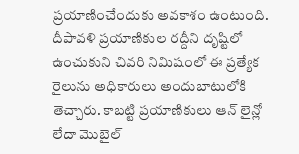ప్రయాణించేందుకు అవకాశం ఉంటుంది. దీపావళి ప్రయాణికుల రద్దీని దృష్టిలో ఉంచుకుని చివరి నిమిషంలో ఈ ప్రత్యేక రైలును అధికారులు అందుబాటులోకి తెచ్చారు. కాబట్టి ప్రయాణికులు ఆన్ లైన్లో లేదా మొబైల్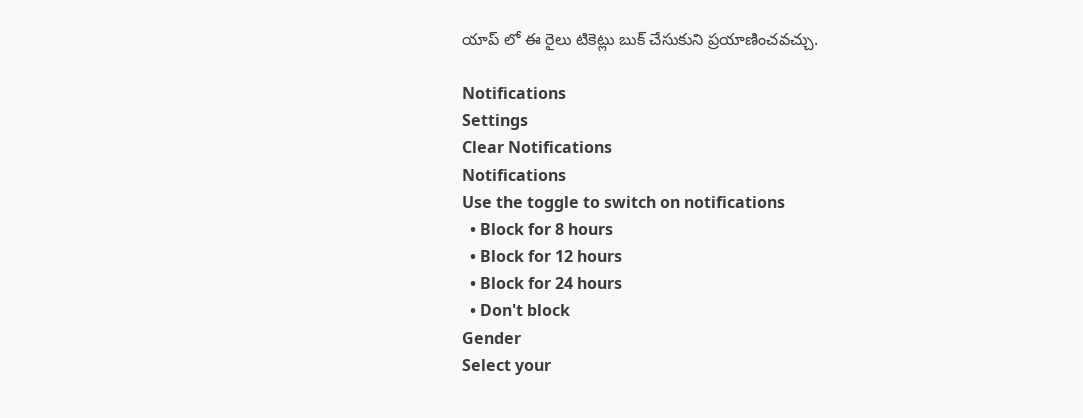యాప్ లో ఈ రైలు టికెట్లు బుక్ చేసుకుని ప్రయాణించవచ్చు.

Notifications
Settings
Clear Notifications
Notifications
Use the toggle to switch on notifications
  • Block for 8 hours
  • Block for 12 hours
  • Block for 24 hours
  • Don't block
Gender
Select your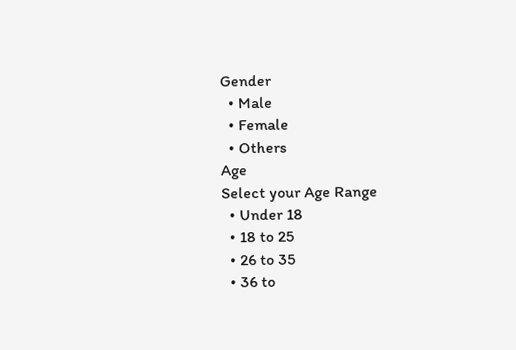Gender
  • Male
  • Female
  • Others
Age
Select your Age Range
  • Under 18
  • 18 to 25
  • 26 to 35
  • 36 to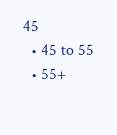45
  • 45 to 55
  • 55+